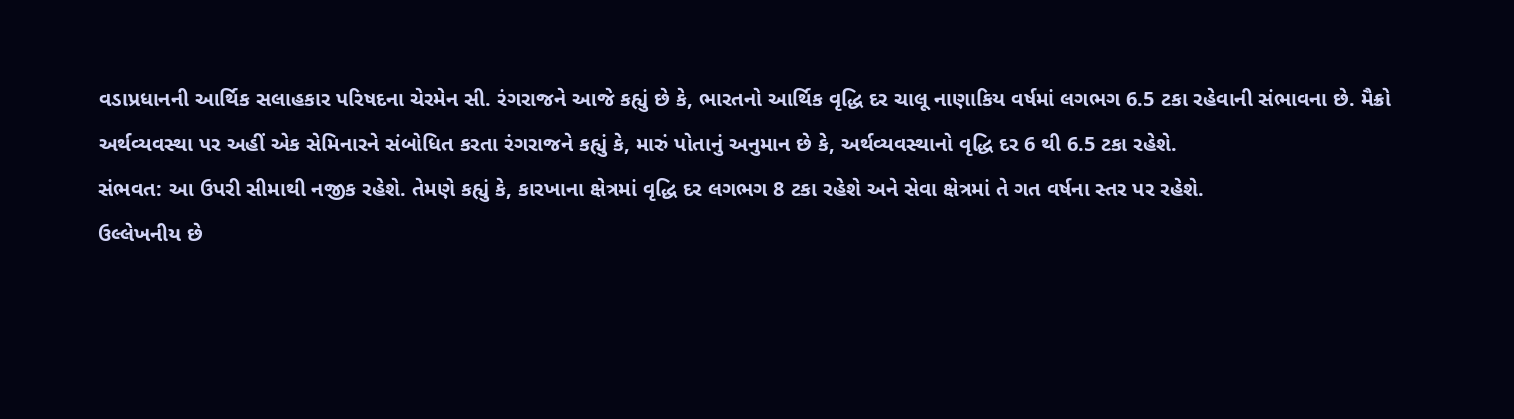વડાપ્રધાનની આર્થિક સલાહકાર પરિષદના ચેરમેન સી. રંગરાજને આજે કહ્યું છે કે, ભારતનો આર્થિક વૃદ્ધિ દર ચાલૂ નાણાકિય વર્ષમાં લગભગ 6.5 ટકા રહેવાની સંભાવના છે. મૈક્રો અર્થવ્યવસ્થા પર અહીં એક સેમિનારને સંબોધિત કરતા રંગરાજને કહ્યું કે, મારું પોતાનું અનુમાન છે કે, અર્થવ્યવસ્થાનો વૃદ્ધિ દર 6 થી 6.5 ટકા રહેશે.
સંભવત: આ ઉપરી સીમાથી નજીક રહેશે. તેમણે કહ્યું કે, કારખાના ક્ષેત્રમાં વૃદ્ધિ દર લગભગ 8 ટકા રહેશે અને સેવા ક્ષેત્રમાં તે ગત વર્ષના સ્તર પર રહેશે.
ઉલ્લેખનીય છે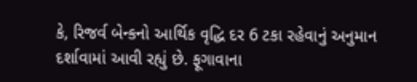કે, રિજર્વ બેન્કનો આર્થિક વૃદ્ધિ દર 6 ટકા રહેવાનું અનુમાન દર્શાવામાં આવી રહ્યું છે. ફૂગાવાના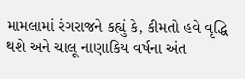મામલામાં રંગરાજને કહ્યું કે, કીમતો હવે વૃદ્ધિ થશે અને ચાલૂ નાણાકિય વર્ષના અંત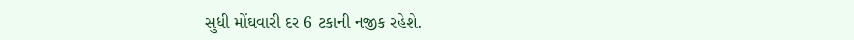સુધી મોંઘવારી દર 6 ટકાની નજીક રહેશે.